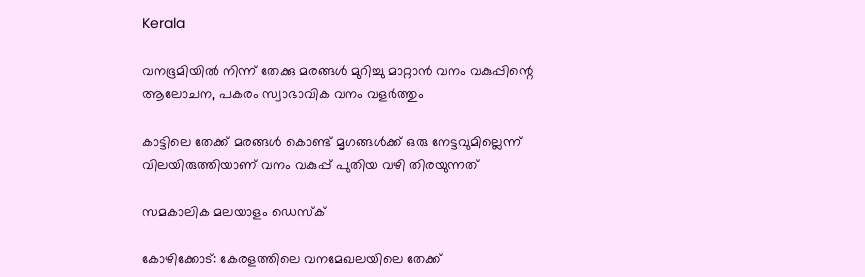Kerala

വനഭൂമിയില്‍ നിന്ന് തേക്കു മരങ്ങള്‍ മുറിച്ചു മാറ്റാന്‍ വനം വകുപ്പിന്റെ ആലോചന, പകരം സ്വാഭാവിക വനം വളര്‍ത്തും

കാട്ടിലെ തേക്ക് മരങ്ങള്‍ കൊണ്ട് മൃഗങ്ങള്‍ക്ക് ഒരു നേട്ടവുമില്ലെന്ന് വിലയിരുത്തിയാണ് വനം വകുപ്പ് പുതിയ വഴി തിരയുന്നത്

സമകാലിക മലയാളം ഡെസ്ക്

കോഴിക്കോട്: കേരളത്തിലെ വനമേഖലയിലെ തേക്ക്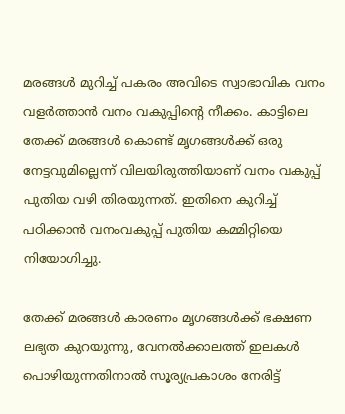മരങ്ങള്‍ മുറിച്ച് പകരം അവിടെ സ്വാഭാവിക വനം വളര്‍ത്താന്‍ വനം വകുപ്പിന്റെ നീക്കം. കാട്ടിലെ തേക്ക് മരങ്ങള്‍ കൊണ്ട് മൃഗങ്ങള്‍ക്ക് ഒരു നേട്ടവുമില്ലെന്ന് വിലയിരുത്തിയാണ് വനം വകുപ്പ് പുതിയ വഴി തിരയുന്നത്. ഇതിനെ കുറിച്ച് പഠിക്കാന്‍ വനംവകുപ്പ് പുതിയ കമ്മിറ്റിയെ നിയോഗിച്ചു.

തേക്ക് മരങ്ങള്‍ കാരണം മൃഗങ്ങള്‍ക്ക് ഭക്ഷണ ലഭ്യത കുറയുന്നു, വേനല്‍ക്കാലത്ത് ഇലകള്‍ പൊഴിയുന്നതിനാല്‍ സൂര്യപ്രകാശം നേരിട്ട്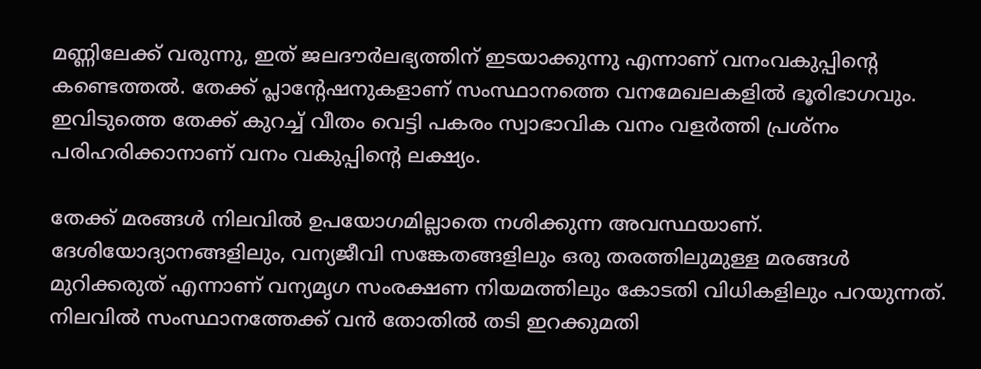മണ്ണിലേക്ക് വരുന്നു, ഇത് ജലദൗര്‍ലഭ്യത്തിന് ഇടയാക്കുന്നു എന്നാണ് വനംവകുപ്പിന്റെ കണ്ടെത്തല്‍. തേക്ക് പ്ലാന്റേഷനുകളാണ് സംസ്ഥാനത്തെ വനമേഖലകളില്‍ ഭൂരിഭാഗവും. ഇവിടുത്തെ തേക്ക് കുറച്ച് വീതം വെട്ടി പകരം സ്വാഭാവിക വനം വളര്‍ത്തി പ്രശ്‌നം പരിഹരിക്കാനാണ് വനം വകുപ്പിന്റെ ലക്ഷ്യം.

തേക്ക് മരങ്ങള്‍ നിലവില്‍ ഉപയോഗമില്ലാതെ നശിക്കുന്ന അവസ്ഥയാണ്. ദേശിയോദ്യാനങ്ങളിലും, വന്യജീവി സങ്കേതങ്ങളിലും ഒരു തരത്തിലുമുള്ള മരങ്ങള്‍ മുറിക്കരുത് എന്നാണ് വന്യമൃഗ സംരക്ഷണ നിയമത്തിലും കോടതി വിധികളിലും പറയുന്നത്. നിലവില്‍ സംസ്ഥാനത്തേക്ക് വന്‍ തോതില്‍ തടി ഇറക്കുമതി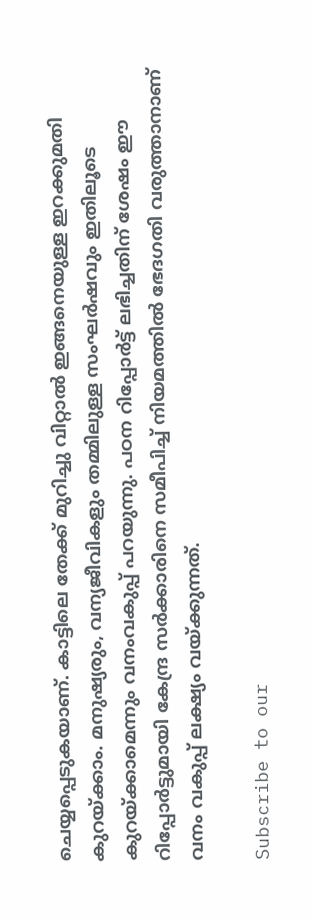ചെയ്യപ്പെടുകയാണ്. കാട്ടിലെ തേക്ക് മുറിച്ചു വിറ്റാല്‍ ഇങ്ങനെയുള്ള ഇറക്കുമതി കുറയ്ക്കാം. മനുഷ്യരും, വന്യജീവികളും തമ്മിലുള്ള സംഘര്‍ഷവും ഇതിലൂടെ കുറയ്ക്കാമെന്നും വനംവകുപ്പ് പറയുന്നു. പഠന റിപ്പോര്‍ട്ട് ലഭിച്ചതിന് ശേഷം ഈ റിപ്പോര്‍ട്ടുമായി കേന്ദ്ര സര്‍ക്കാരിനെ സമീപിച്ച് നിയമത്തില്‍ ഭേദഗതി വരുത്താനാണ് വനം വകുപ്പ് ലക്ഷ്യം വയ്ക്കുന്നത്.

Subscribe to our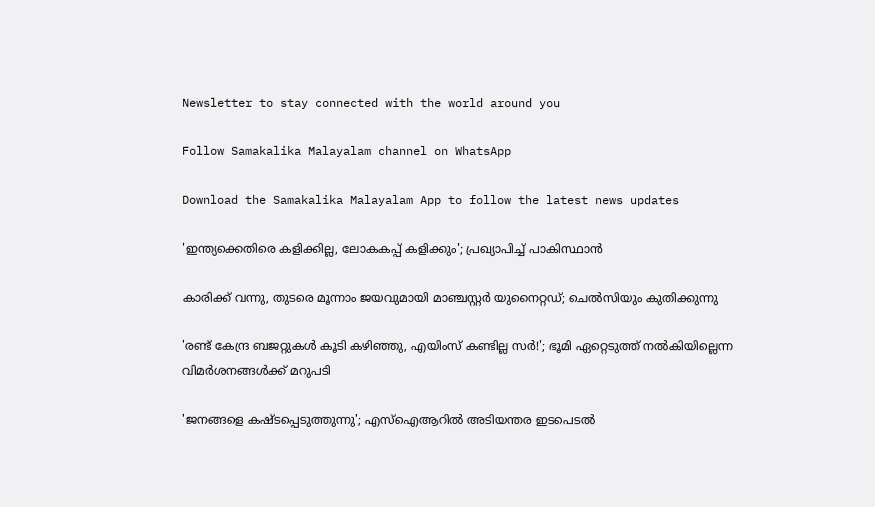Newsletter to stay connected with the world around you

Follow Samakalika Malayalam channel on WhatsApp

Download the Samakalika Malayalam App to follow the latest news updates

'ഇന്ത്യക്കെതിരെ കളിക്കില്ല, ലോകകപ്പ് കളിക്കും'; പ്രഖ്യാപിച്ച് പാകിസ്ഥാന്‍

കാരിക്ക് വന്നു, തുടരെ മൂന്നാം ജയവുമായി മാഞ്ചസ്റ്റര്‍ യുനൈറ്റഡ്; ചെല്‍സിയും കുതിക്കുന്നു

'രണ്ട് കേന്ദ്ര ബജറ്റുകള്‍ കൂടി കഴിഞ്ഞു, എയിംസ് കണ്ടില്ല സര്‍!'; ഭൂമി ഏറ്റെടുത്ത് നല്‍കിയില്ലെന്ന വിമര്‍ശനങ്ങള്‍ക്ക് മറുപടി

'ജനങ്ങളെ കഷ്ടപ്പെടുത്തുന്നു'; എസ്ഐആറിൽ അടിയന്തര ഇടപെടൽ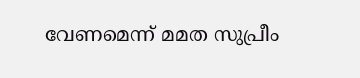വേണമെന്ന് മമത സുപ്രീം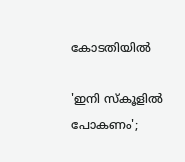കോടതിയിൽ

'ഇനി സ്‌കൂളില്‍ പോകണം';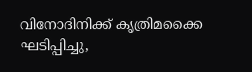വിനോദിനിക്ക് കൃത്രിമക്കൈ ഘടിപ്പിച്ചു,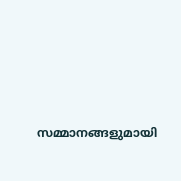സമ്മാനങ്ങളുമായി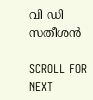വി ഡി സതീശന്‍

SCROLL FOR NEXT